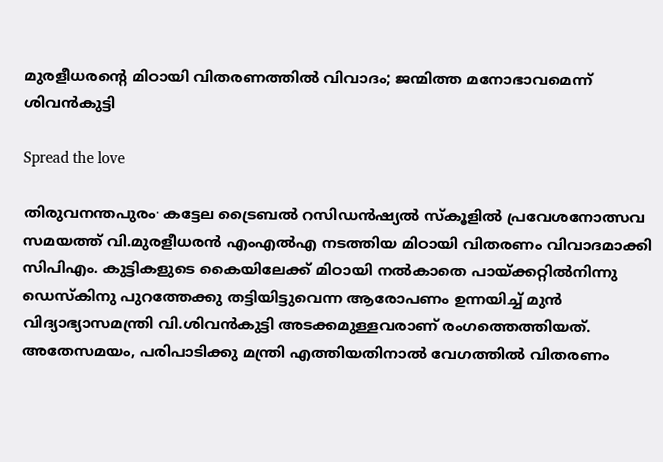മുരളീധരന്റെ മിഠായി വിതരണത്തിൽ വിവാദം; ജന്മിത്ത മനോഭാവമെന്ന് ശിവൻകുട്ടി

Spread the love

തിരുവനന്തപുരം∙ കട്ടേല ട്രൈബല്‍ റസിഡന്‍ഷ്യല്‍ സ്‌കൂളില്‍ പ്രവേശനോത്സവ സമയത്ത് വി.മുരളീധരന്‍ എംഎല്‍എ നടത്തിയ മിഠായി വിതരണം വിവാദമാക്കി സിപിഎം. കുട്ടികളുടെ കൈയിലേക്ക് മിഠായി നല്‍കാതെ പായ്ക്കറ്റില്‍നിന്നു ഡെസ്‌കിനു പുറത്തേക്കു തട്ടിയിട്ടുവെന്ന ആരോപണം ഉന്നയിച്ച് മുന്‍ വിദ്യാഭ്യാസമന്ത്രി വി.ശിവന്‍കുട്ടി അടക്കമുള്ളവരാണ് രംഗത്തെത്തിയത്. അതേസമയം, പരിപാടിക്കു മന്ത്രി എത്തിയതിനാല്‍ വേഗത്തില്‍ വിതരണം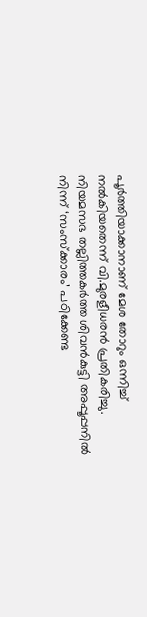പൂര്‍ത്തിയാക്കാനാണ് മേശ തോറും ഒന്നിച്ച് നല്‍കിയതെന്ന് വി.മുരളീധരന്‍ പ്രതികരിച്ചു. നിയമസഭ തല്ലിത്തകര്‍ത്ത ശിവന്‍കുട്ടി അപ്പൂപ്പനില്‍ നിന്ന് ‘സംസ്‌ക്കാരം’ പഠിക്കേണ്ട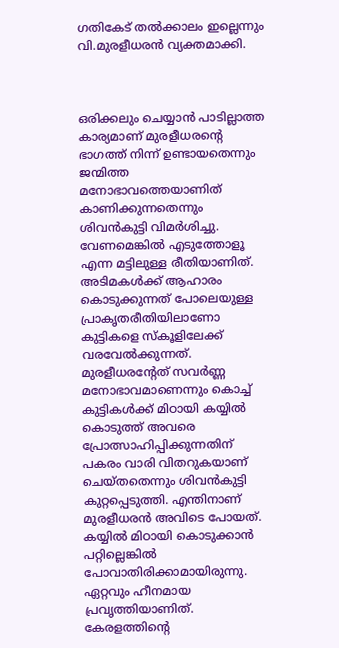ഗതികേട് തല്‍ക്കാലം ഇല്ലെന്നും വി.മുരളീധരന്‍ വ്യക്തമാക്കി.



ഒരിക്കലും ചെയ്യാന്‍ പാടില്ലാത്ത കാര്യമാണ് മുരളീധരന്റെ ഭാഗത്ത് നിന്ന് ഉണ്ടായതെന്നും ജന്മിത്ത മനോഭാവത്തെയാണിത് കാണിക്കുന്നതെന്നും ശിവന്‍കുട്ടി വിമര്‍ശിച്ചു. വേണമെങ്കില്‍ എടുത്തോളൂ എന്ന മട്ടിലുള്ള രീതിയാണിത്. അടിമകള്‍ക്ക് ആഹാരം കൊടുക്കുന്നത് പോലെയുള്ള പ്രാകൃതരീതിയിലാണോ കുട്ടികളെ സ്‌കൂളിലേക്ക് വരവേല്‍ക്കുന്നത്. മുരളീധരന്റേത് സവര്‍ണ്ണ മനോഭാവമാണെന്നും കൊച്ച് കുട്ടികള്‍ക്ക് മിഠായി കയ്യില്‍ കൊടുത്ത് അവരെ പ്രോത്സാഹിപ്പിക്കുന്നതിന് പകരം വാരി വിതറുകയാണ് ചെയ്തതെന്നും ശിവന്‍കുട്ടി കുറ്റപ്പെടുത്തി. എന്തിനാണ് മുരളീധരന്‍ അവിടെ പോയത്. കയ്യില്‍ മിഠായി കൊടുക്കാന്‍ പറ്റില്ലെങ്കില്‍ പോവാതിരിക്കാമായിരുന്നു. ഏറ്റവും ഹീനമായ പ്രവൃത്തിയാണിത്. കേരളത്തിന്റെ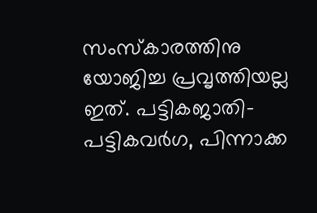സംസ്‌കാരത്തിനു യോജിച്ച പ്രവൃത്തിയല്ല ഇത്. പട്ടികജാതി-പട്ടികവര്‍ഗ, പിന്നാക്ക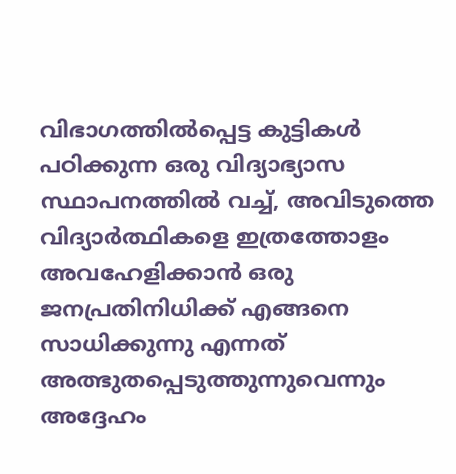വിഭാഗത്തില്‍പ്പെട്ട കുട്ടികള്‍ പഠിക്കുന്ന ഒരു വിദ്യാഭ്യാസ സ്ഥാപനത്തില്‍ വച്ച്, അവിടുത്തെ വിദ്യാര്‍ത്ഥികളെ ഇത്രത്തോളം അവഹേളിക്കാന്‍ ഒരു ജനപ്രതിനിധിക്ക് എങ്ങനെ സാധിക്കുന്നു എന്നത് അത്ഭുതപ്പെടുത്തുന്നുവെന്നും അദ്ദേഹം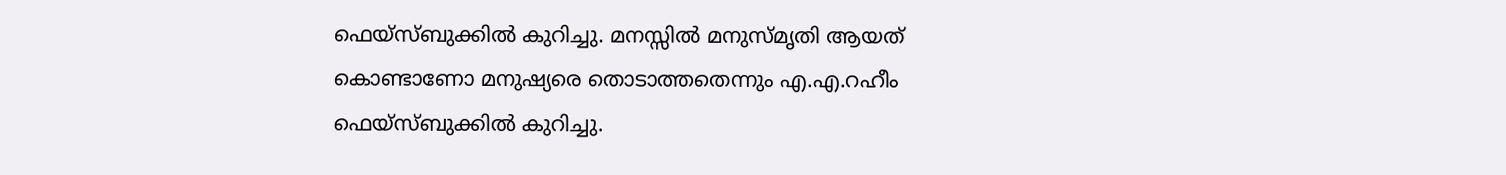ഫെയ്‌സ്ബുക്കില്‍ കുറിച്ചു. മനസ്സില്‍ മനുസ്മൃതി ആയത് കൊണ്ടാണോ മനുഷ്യരെ തൊടാത്തതെന്നും എ.എ.റഹീം ഫെയ്‌സ്ബുക്കില്‍ കുറിച്ചു.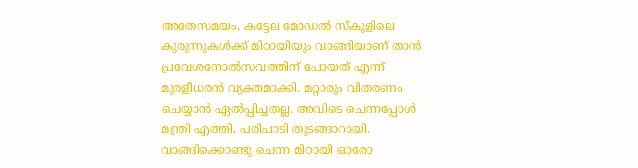അതേസമയം, കട്ടേല മോഡല്‍ സ്‌കൂളിലെ കുരുന്നുകള്‍ക്ക് മിഠായിയും വാങ്ങിയാണ് താന്‍ പ്രവേശനോല്‍സവത്തിന് പോയത് എന്ന് മുരളീധരന്‍ വ്യക്തമാക്കി. മറ്റാരും വിതരണം ചെയ്യാന്‍ ഏല്‍പ്പിച്ചതല്ല. അവിടെ ചെന്നപ്പോള്‍ മന്ത്രി എത്തി, പരിപാടി തുടങ്ങാറായി. വാങ്ങിക്കൊണ്ടു ചെന്ന മിഠായി ഓരോ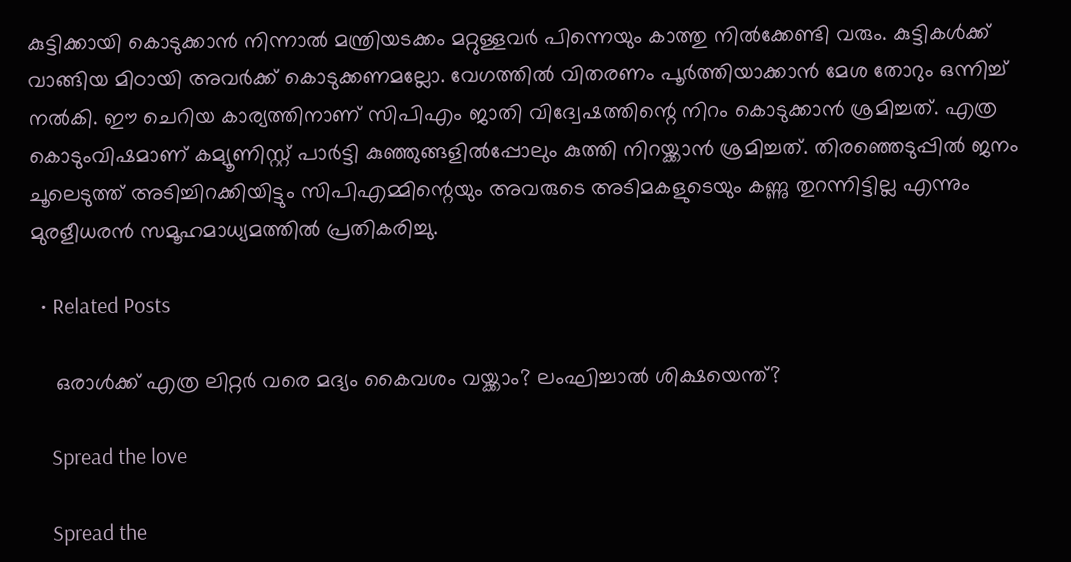കുട്ടിക്കായി കൊടുക്കാന്‍ നിന്നാല്‍ മന്ത്രിയടക്കം മറ്റുള്ളവര്‍ പിന്നെയും കാത്തു നില്‍ക്കേണ്ടി വരും. കുട്ടികള്‍ക്ക് വാങ്ങിയ മിഠായി അവര്‍ക്ക് കൊടുക്കണമല്ലോ. വേഗത്തില്‍ വിതരണം പൂര്‍ത്തിയാക്കാന്‍ മേശ തോറും ഒന്നിച്ച് നല്‍കി. ഈ ചെറിയ കാര്യത്തിനാണ് സിപിഎം ജാതി വിദ്വേഷത്തിന്റെ നിറം കൊടുക്കാന്‍ ശ്രമിച്ചത്. എത്ര കൊടുംവിഷമാണ് കമ്യൂണിസ്റ്റ് പാര്‍ട്ടി കുഞ്ഞുങ്ങളില്‍പ്പോലും കുത്തി നിറയ്ക്കാന്‍ ശ്രമിച്ചത്. തിരഞ്ഞെടുപ്പില്‍ ജനം ചൂലെടുത്ത് അടിച്ചിറക്കിയിട്ടും സിപിഎമ്മിന്റെയും അവരുടെ അടിമകളുടെയും കണ്ണു തുറന്നിട്ടില്ല എന്നും മുരളീധരന്‍ സമൂഹമാധ്യമത്തില്‍ പ്രതികരിച്ചു.

  • Related Posts

    ഒരാള്‍ക്ക് എത്ര ലിറ്റര്‍ വരെ മദ്യം കൈവശം വയ്ക്കാം? ലംഘിച്ചാല്‍ ശിക്ഷയെന്ത്?

    Spread the love

    Spread the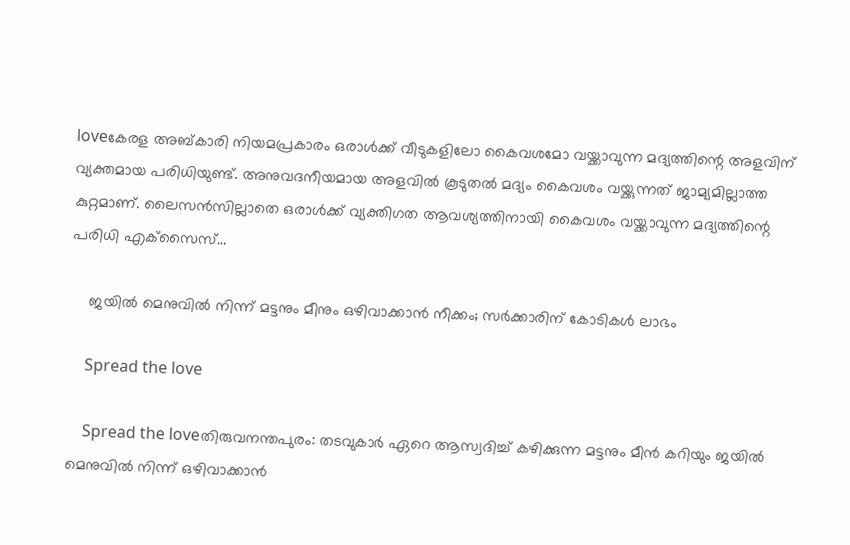loveകേരള അബ്കാരി നിയമപ്രകാരം ഒരാള്‍ക്ക് വീടുകളിലോ കൈവശമോ വയ്ക്കാവുന്ന മദ്യത്തിന്റെ അളവിന് വ്യക്തമായ പരിധിയുണ്ട്. അനുവദനീയമായ അളവില്‍ കൂടുതല്‍ മദ്യം കൈവശം വയ്ക്കുന്നത് ജാമ്യമില്ലാത്ത കുറ്റമാണ്. ലൈസന്‍സില്ലാതെ ഒരാള്‍ക്ക് വ്യക്തിഗത ആവശ്യത്തിനായി കൈവശം വയ്ക്കാവുന്ന മദ്യത്തിന്റെ പരിധി എക്‌സൈസ്…

    ജയില്‍ മെനുവില്‍ നിന്ന് മട്ടനും മീനും ഒഴിവാക്കാന്‍ നീക്കം; സര്‍ക്കാരിന് കോടികള്‍ ലാഭം

    Spread the love

    Spread the loveതിരുവനന്തപുരം: തടവുകാര്‍ ഏറെ ആസ്വദിച്ച് കഴിക്കുന്ന മട്ടനും മീന്‍ കറിയും ജയില്‍ മെനുവില്‍ നിന്ന് ഒഴിവാക്കാന്‍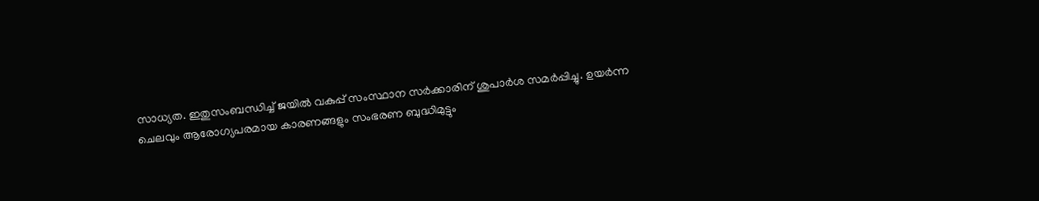സാധ്യത. ഇതുസംബന്ധിച്ച് ജയില്‍ വകുപ്പ് സംസ്ഥാന സര്‍ക്കാരിന് ശുപാര്‍ശ സമര്‍പ്പിച്ചു. ഉയര്‍ന്ന ചെലവും ആരോഗ്യപരമായ കാരണങ്ങളും സംഭരണ ബുദ്ധിമുട്ടും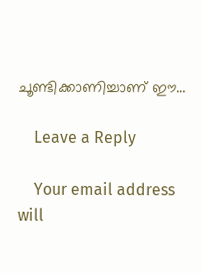ചൂണ്ടിക്കാണിച്ചാണ് ഈ…

    Leave a Reply

    Your email address will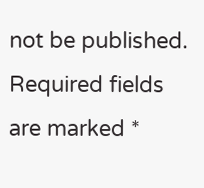not be published. Required fields are marked *